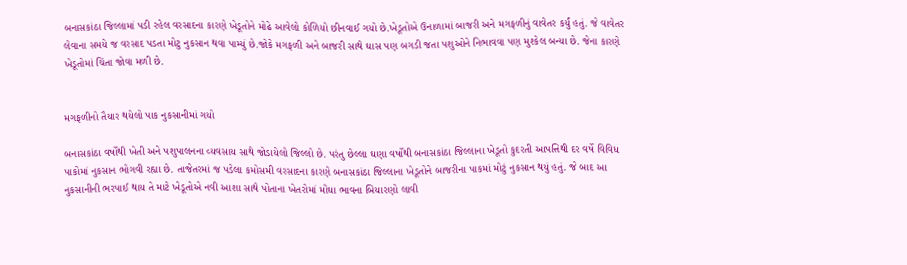બનાસકાંઠા જિલ્લામાં પડી રહેલ વરસાદના કારણે ખેડૂતોને મોઢે આવેલો કોળિયો છીનવાઈ ગયો છે.ખેડૂતોએ ઉનાળામાં બાજરી અને મગફળીનું વાવેતર કર્યું હતું. જે વાવેતર લેવાના સમયે જ વરસાદ પડતા મોટુ નુકસાન થવા પામ્યું છે.જોકે મગફળી અને બાજરી સાથે ઘાસ પણ બગડી જતા પશુઓને નિભાવવા પણ મુશ્કેલ બન્યા છે. જેના કારણે ખેડૂતોમાં ચિંતા જોવા મળી છે.


મગફળીનો તૈયાર થયેલો પાક નુકસાનીમાં ગયો

બનાસકાંઠા વર્ષોથી ખેતી અને પશુપાલનના વ્યવસાય સાથે જોડાયેલો જિલ્લો છે. પરંતુ છેલ્લા ઘણા વર્ષોથી બનાસકાંઠા જિલ્લાના ખેડૂતો કુદરતી આપત્તિથી દર વર્ષે વિવિધ પાકોમાં નુકસાન ભોગવી રહ્યા છે. તાજેતરમાં જ પડેલા કમોસમી વરસાદના કારણે બનાસકાંઠા જિલ્લાના ખેડૂતોને બાજરીના પાકમાં મોટું નુકસાન થયું હતું. જે બાદ આ નુકસાનીની ભરપાઈ થાય તે માટે ખેડૂતોએ નવી આશા સાથે પોતાના ખેતરોમાં મોંઘા ભાવના બિયારણો લાવી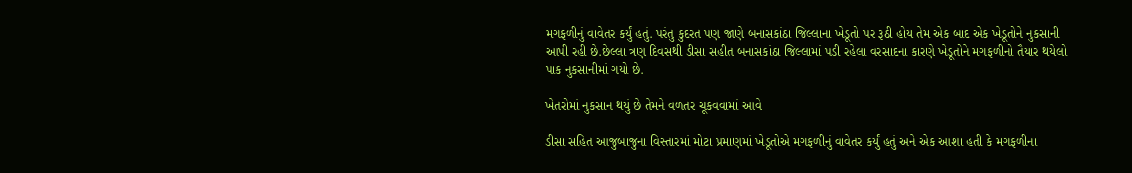મગફળીનું વાવેતર કર્યું હતું. પરંતુ કુદરત પણ જાણે બનાસકાંઠા જિલ્લાના ખેડૂતો પર રૂઠી હોય તેમ એક બાદ એક ખેડૂતોને નુકસાની આપી રહી છે.છેલ્લા ત્રણ દિવસથી ડીસા સહીત બનાસકાંઠા જિલ્લામાં પડી રહેલા વરસાદના કારણે ખેડૂતોને મગફળીનો તૈયાર થયેલો પાક નુકસાનીમાં ગયો છે.

ખેતરોમાં નુકસાન થયું છે તેમને વળતર ચૂકવવામાં આવે

ડીસા સહિત આજુબાજુના વિસ્તારમાં મોટા પ્રમાણમાં ખેડૂતોએ મગફળીનું વાવેતર કર્યું હતું અને એક આશા હતી કે મગફળીના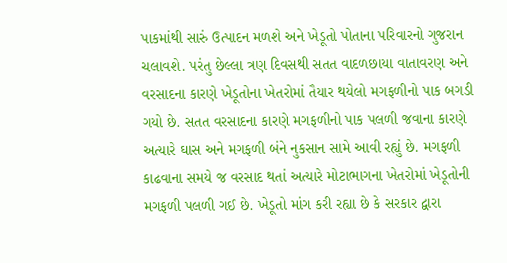પાકમાંથી સારું ઉત્પાદન મળશે અને ખેડૂતો પોતાના પરિવારનો ગુજરાન ચલાવશે. પરંતુ છેલ્લા ત્રણ દિવસથી સતત વાદળછાયા વાતાવરણ અને વરસાદના કારણે ખેડૂતોના ખેતરોમાં તૈયાર થયેલો મગફળીનો પાક બગડી ગયો છે. સતત વરસાદના કારણે મગફળીનો પાક પલળી જવાના કારણે અત્યારે ઘાસ અને મગફળી બંને નુકસાન સામે આવી રહ્યું છે. મગફળી કાઢવાના સમયે જ વરસાદ થતાં અત્યારે મોટાભાગના ખેતરોમાં ખેડૂતોની મગફળી પલળી ગઈ છે. ખેડૂતો માંગ કરી રહ્યા છે કે સરકાર દ્વારા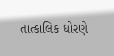તાત્કાલિક ધોરણે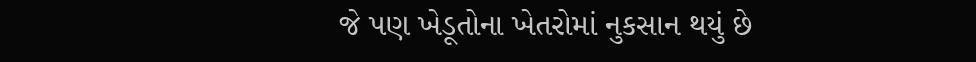જે પણ ખેડૂતોના ખેતરોમાં નુકસાન થયું છે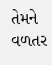તેમને વળતર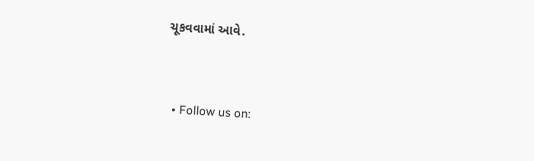ચૂકવવામાં આવે.


  • Follow us on: